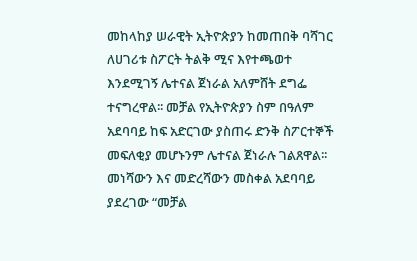መከላከያ ሠራዊት ኢትዮጵያን ከመጠበቅ ባሻገር ለሀገሪቱ ስፖርት ትልቅ ሚና እየተጫወተ እንደሚገኝ ሌተናል ጀነራል አለምሸት ደግፌ ተናግረዋል፡፡ መቻል የኢትዮጵያን ስም በዓለም አደባባይ ከፍ አድርገው ያስጠሩ ድንቅ ስፖርተኞች መፍለቂያ መሆኑንም ሌተናል ጀነራሉ ገልጸዋል፡፡ መነሻውን እና መድረሻውን መስቀል አደባባይ ያደረገው “መቻል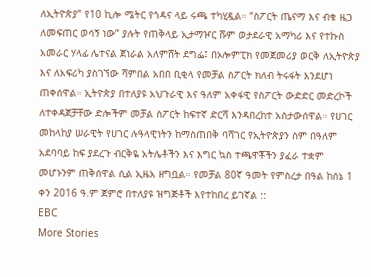ለኢትዮጵያ” የ10 ኪሎ ሜትር የጎዳና ላይ ሩጫ ተካሂዷል። “ስፖርት ጤናማ እና ብቁ ዜጋ ለመፍጠር ወሳኝ ነው” ያሉት የጠቅላይ ኢታማዦር ሹም ወታደራዊ አማካሪ እና የተኩስ አመራር ሃላፊ ሌተናል ጀነራል አለምሸት ደግፌ፤ በኦሎምፒክ የመጀመሪያ ወርቅ ለኢትዮጵያ እና ለአፍሪካ ያስገኘው ሻምበል አበበ ቢቂላ የመቻል ስፖርት ክለብ ትሩፋት እንደሆነ ጠቀሰዋል። ኢትዮጵያ በተለያዩ አህጉራዊ እና ዓለም አቀፋዊ የስፖርት ውድድር መድረኮች ለተቀዳጀቻቸው ድሎችም መቻል ስፖርት ከፍተኛ ድርሻ እንዳበረከተ አስታውሰዋል። የሀገር መከላከያ ሠራዊት የሀገር ሉዓላዊነትን ከማስጠበቅ ባሻገር የኢትዮጵያን ስም በዓለም አደባባይ ከፍ ያደረጉ ብርቅዬ አትሌቶችን እና እግር ኳስ ተጫዋቾችን ያፈራ ተቋም መሆኑንም ጠቅሰዋል ሲል ኢዜአ ዘግቧል። የመቻል 80ኛ ዓመት የምስረታ በዓል ከሰኔ 1 ቀን 2016 ዓ.ም ጀምሮ በተለያዩ ዝግጅቶች እየተከበረ ይገኛል ::
EBC
More Stories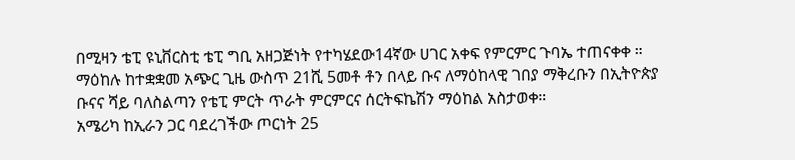በሚዛን ቴፒ ዩኒቨርስቲ ቴፒ ግቢ አዘጋጅነት የተካሄደው14ኛው ሀገር አቀፍ የምርምር ጉባኤ ተጠናቀቀ ።
ማዕከሉ ከተቋቋመ አጭር ጊዜ ውስጥ 21ሺ 5መቶ ቶን በላይ ቡና ለማዕከላዊ ገበያ ማቅረቡን በኢትዮጵያ ቡናና ሻይ ባለስልጣን የቴፒ ምርት ጥራት ምርምርና ሰርትፍኬሽን ማዕከል አስታወቀ።
አሜሪካ ከኢራን ጋር ባደረገችው ጦርነት 25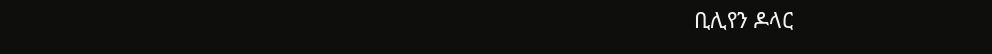ቢሊየን ዶላር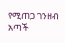የሚጠጋ ገንዘብ አጣች